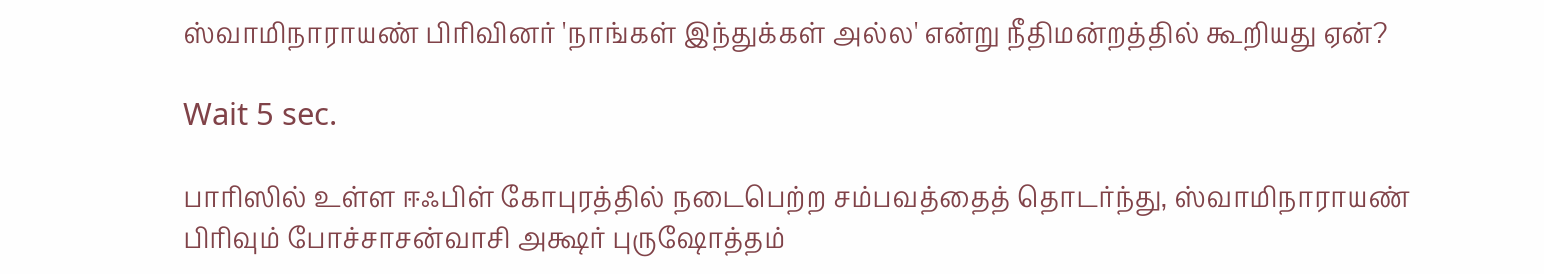ஸ்வாமிநாராயண் பிரிவினர் 'நாங்கள் இந்துக்கள் அல்ல' என்று நீதிமன்றத்தில் கூறியது ஏன்?

Wait 5 sec.

பாரிஸில் உள்ள ஈஃபிள் கோபுரத்தில் நடைபெற்ற சம்பவத்தைத் தொடர்ந்து, ஸ்வாமிநாராயண் பிரிவும் போச்சாசன்வாசி அக்ஷர் புருஷோத்தம்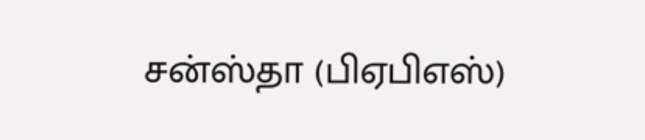சன்ஸ்தா (பிஏபிஎஸ்)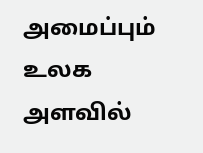அமைப்பும் உலக அளவில்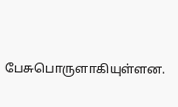பேசுபொருளாகியுள்ளன.